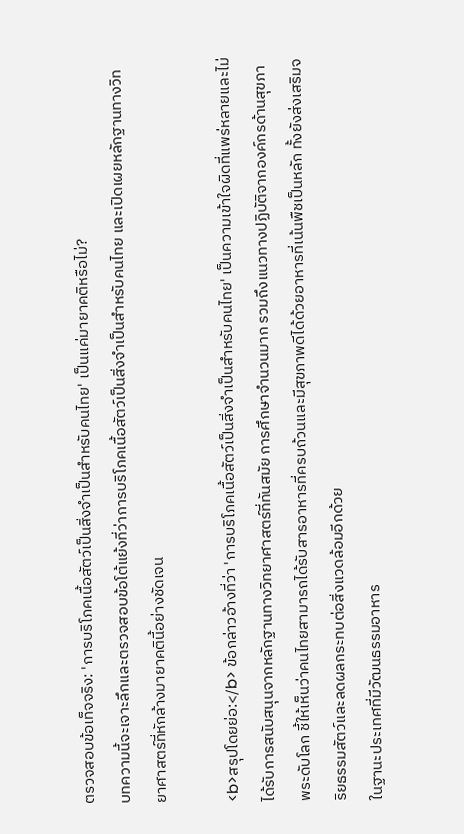ตรวจสอบข้อเท็จจริง: 'การบริโภคเนื้อสัตว์เป็นสิ่งจำเป็นสำหรับคนไทย' เป็นแค่มายาคติหรือไม่?
บทความนี้จะเจาะลึกและตรวจสอบข้อโต้แย้งที่ว่าการบริโภคเนื้อสัตว์เป็นสิ่งจำเป็นสำหรับคนไทย และเปิดเผยหลักฐานทางวิทยาศาสตร์ที่หักล้างมายาคตินี้อย่างชัดเจน

<b>สรุปโดยย่อ:</b> ข้อกล่าวอ้างที่ว่า 'การบริโภคเนื้อสัตว์เป็นสิ่งจำเป็นสำหรับคนไทย' เป็นความเข้าใจผิดที่แพร่หลายและไม่ได้รับการสนับสนุนจากหลักฐานทางวิทยาศาสตร์ที่ทันสมัย การศึกษาจำนวนมาก รวมถึงแนวทางปฏิบัติจากองค์กรด้านสุขภาพระดับโลก ชี้ให้เห็นว่าคนไทยสามารถได้รับสารอาหารที่ครบถ้วนและมีสุขภาพดีได้ด้วยอาหารที่เน้นพืชเป็นหลัก ทั้งยังส่งเสริมจริยธรรมสัตว์และลดผลกระทบต่อสิ่งแวดล้อมอีกด้วย
ในฐานะประเทศที่มีวัฒนธรรมอาหาร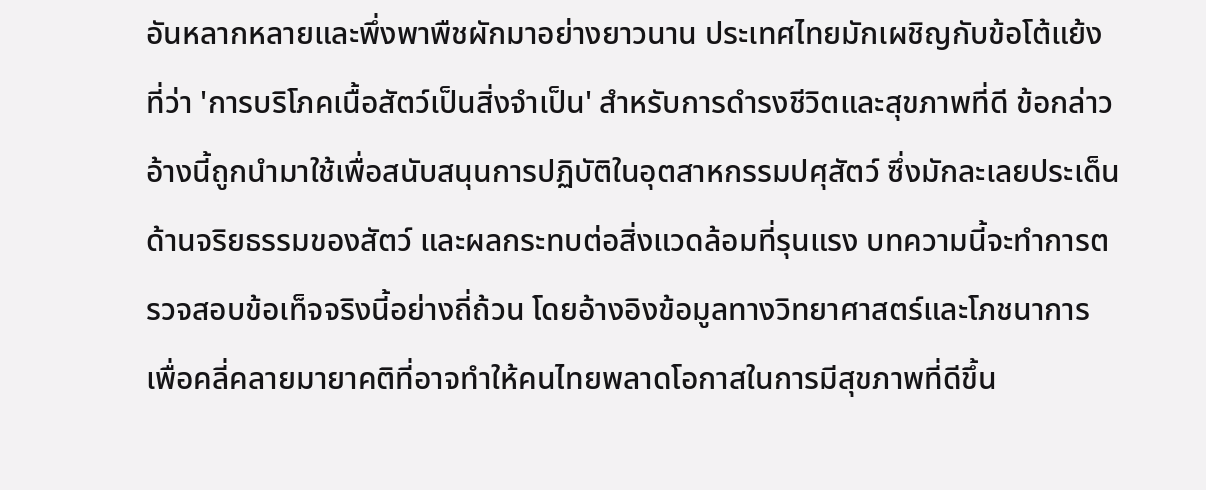อันหลากหลายและพึ่งพาพืชผักมาอย่างยาวนาน ประเทศไทยมักเผชิญกับข้อโต้แย้งที่ว่า 'การบริโภคเนื้อสัตว์เป็นสิ่งจำเป็น' สำหรับการดำรงชีวิตและสุขภาพที่ดี ข้อกล่าวอ้างนี้ถูกนำมาใช้เพื่อสนับสนุนการปฏิบัติในอุตสาหกรรมปศุสัตว์ ซึ่งมักละเลยประเด็นด้านจริยธรรมของสัตว์ และผลกระทบต่อสิ่งแวดล้อมที่รุนแรง บทความนี้จะทำการตรวจสอบข้อเท็จจริงนี้อย่างถี่ถ้วน โดยอ้างอิงข้อมูลทางวิทยาศาสตร์และโภชนาการ เพื่อคลี่คลายมายาคติที่อาจทำให้คนไทยพลาดโอกาสในการมีสุขภาพที่ดีขึ้น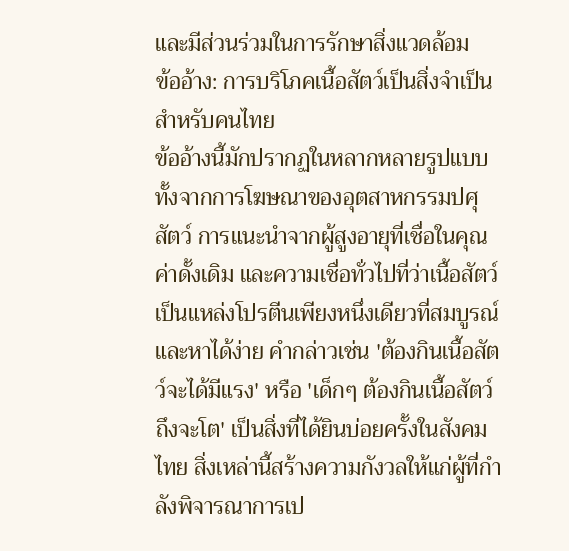และมีส่วนร่วมในการรักษาสิ่งแวดล้อม
ข้ออ้าง: การบริโภคเนื้อสัตว์เป็นสิ่งจำเป็นสำหรับคนไทย
ข้ออ้างนี้มักปรากฏในหลากหลายรูปแบบ ทั้งจากการโฆษณาของอุตสาหกรรมปศุสัตว์ การแนะนำจากผู้สูงอายุที่เชื่อในคุณค่าดั้งเดิม และความเชื่อทั่วไปที่ว่าเนื้อสัตว์เป็นแหล่งโปรตีนเพียงหนึ่งเดียวที่สมบูรณ์และหาได้ง่าย คำกล่าวเช่น 'ต้องกินเนื้อสัตว์จะได้มีแรง' หรือ 'เด็กๆ ต้องกินเนื้อสัตว์ถึงจะโต' เป็นสิ่งที่ได้ยินบ่อยครั้งในสังคมไทย สิ่งเหล่านี้สร้างความกังวลให้แก่ผู้ที่กำลังพิจารณาการเป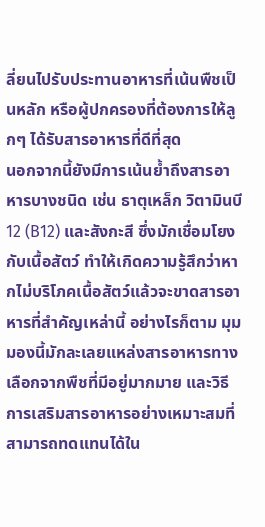ลี่ยนไปรับประทานอาหารที่เน้นพืชเป็นหลัก หรือผู้ปกครองที่ต้องการให้ลูกๆ ได้รับสารอาหารที่ดีที่สุด
นอกจากนี้ยังมีการเน้นย้ำถึงสารอาหารบางชนิด เช่น ธาตุเหล็ก วิตามินบี 12 (B12) และสังกะสี ซึ่งมักเชื่อมโยงกับเนื้อสัตว์ ทำให้เกิดความรู้สึกว่าหากไม่บริโภคเนื้อสัตว์แล้วจะขาดสารอาหารที่สำคัญเหล่านี้ อย่างไรก็ตาม มุมมองนี้มักละเลยแหล่งสารอาหารทางเลือกจากพืชที่มีอยู่มากมาย และวิธีการเสริมสารอาหารอย่างเหมาะสมที่สามารถทดแทนได้ใน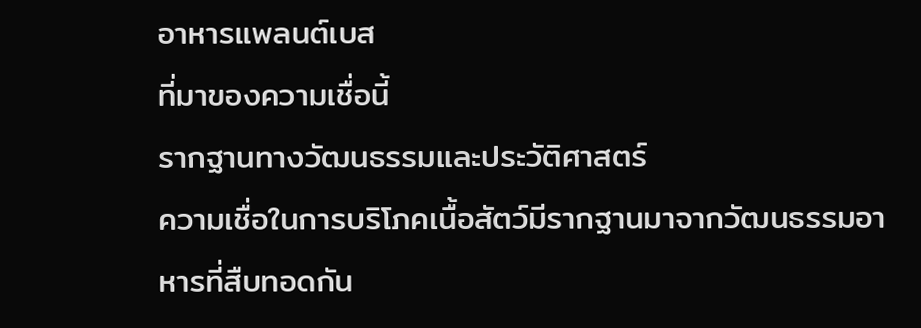อาหารแพลนต์เบส
ที่มาของความเชื่อนี้
รากฐานทางวัฒนธรรมและประวัติศาสตร์
ความเชื่อในการบริโภคเนื้อสัตว์มีรากฐานมาจากวัฒนธรรมอาหารที่สืบทอดกัน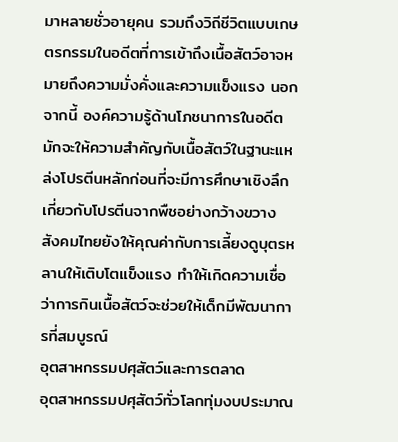มาหลายชั่วอายุคน รวมถึงวิถีชีวิตแบบเกษตรกรรมในอดีตที่การเข้าถึงเนื้อสัตว์อาจหมายถึงความมั่งคั่งและความแข็งแรง นอกจากนี้ องค์ความรู้ด้านโภชนาการในอดีตมักจะให้ความสำคัญกับเนื้อสัตว์ในฐานะแหล่งโปรตีนหลักก่อนที่จะมีการศึกษาเชิงลึกเกี่ยวกับโปรตีนจากพืชอย่างกว้างขวาง สังคมไทยยังให้คุณค่ากับการเลี้ยงดูบุตรหลานให้เติบโตแข็งแรง ทำให้เกิดความเชื่อว่าการกินเนื้อสัตว์จะช่วยให้เด็กมีพัฒนาการที่สมบูรณ์
อุตสาหกรรมปศุสัตว์และการตลาด
อุตสาหกรรมปศุสัตว์ทั่วโลกทุ่มงบประมาณ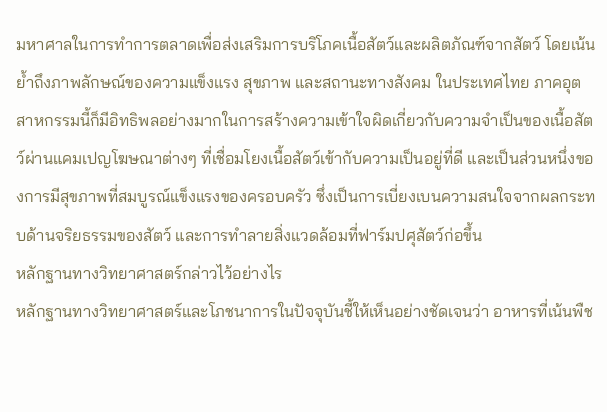มหาศาลในการทำการตลาดเพื่อส่งเสริมการบริโภคเนื้อสัตว์และผลิตภัณฑ์จากสัตว์ โดยเน้นย้ำถึงภาพลักษณ์ของความแข็งแรง สุขภาพ และสถานะทางสังคม ในประเทศไทย ภาคอุตสาหกรรมนี้ก็มีอิทธิพลอย่างมากในการสร้างความเข้าใจผิดเกี่ยวกับความจำเป็นของเนื้อสัตว์ผ่านแคมเปญโฆษณาต่างๆ ที่เชื่อมโยงเนื้อสัตว์เข้ากับความเป็นอยู่ที่ดี และเป็นส่วนหนึ่งของการมีสุขภาพที่สมบูรณ์แข็งแรงของครอบครัว ซึ่งเป็นการเบี่ยงเบนความสนใจจากผลกระทบด้านจริยธรรมของสัตว์ และการทำลายสิ่งแวดล้อมที่ฟาร์มปศุสัตว์ก่อขึ้น
หลักฐานทางวิทยาศาสตร์กล่าวไว้อย่างไร
หลักฐานทางวิทยาศาสตร์และโภชนาการในปัจจุบันชี้ให้เห็นอย่างชัดเจนว่า อาหารที่เน้นพืช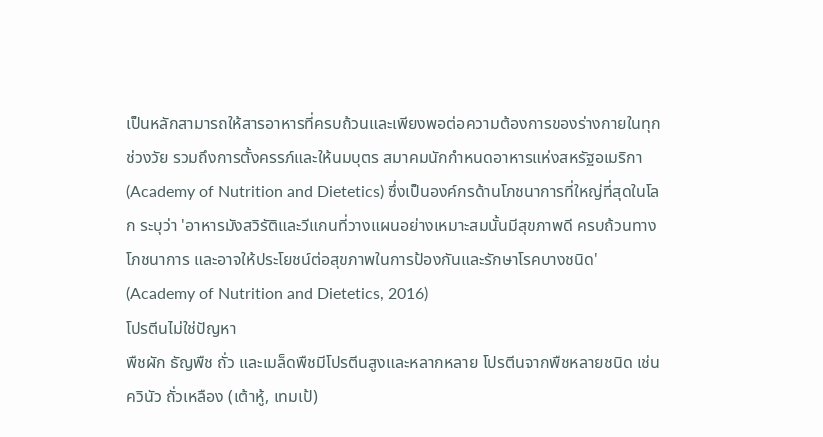เป็นหลักสามารถให้สารอาหารที่ครบถ้วนและเพียงพอต่อความต้องการของร่างกายในทุกช่วงวัย รวมถึงการตั้งครรภ์และให้นมบุตร สมาคมนักกำหนดอาหารแห่งสหรัฐอเมริกา (Academy of Nutrition and Dietetics) ซึ่งเป็นองค์กรด้านโภชนาการที่ใหญ่ที่สุดในโลก ระบุว่า 'อาหารมังสวิรัติและวีแกนที่วางแผนอย่างเหมาะสมนั้นมีสุขภาพดี ครบถ้วนทางโภชนาการ และอาจให้ประโยชน์ต่อสุขภาพในการป้องกันและรักษาโรคบางชนิด' (Academy of Nutrition and Dietetics, 2016)
โปรตีนไม่ใช่ปัญหา
พืชผัก ธัญพืช ถั่ว และเมล็ดพืชมีโปรตีนสูงและหลากหลาย โปรตีนจากพืชหลายชนิด เช่น ควินัว ถั่วเหลือง (เต้าหู้, เทมเป้)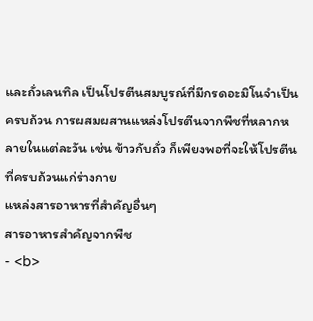และถั่วเลนทิล เป็นโปรตีนสมบูรณ์ที่มีกรดอะมิโนจำเป็นครบถ้วน การผสมผสานแหล่งโปรตีนจากพืชที่หลากหลายในแต่ละวัน เช่น ข้าวกับถั่ว ก็เพียงพอที่จะให้โปรตีนที่ครบถ้วนแก่ร่างกาย
แหล่งสารอาหารที่สำคัญอื่นๆ
สารอาหารสำคัญจากพืช
- <b>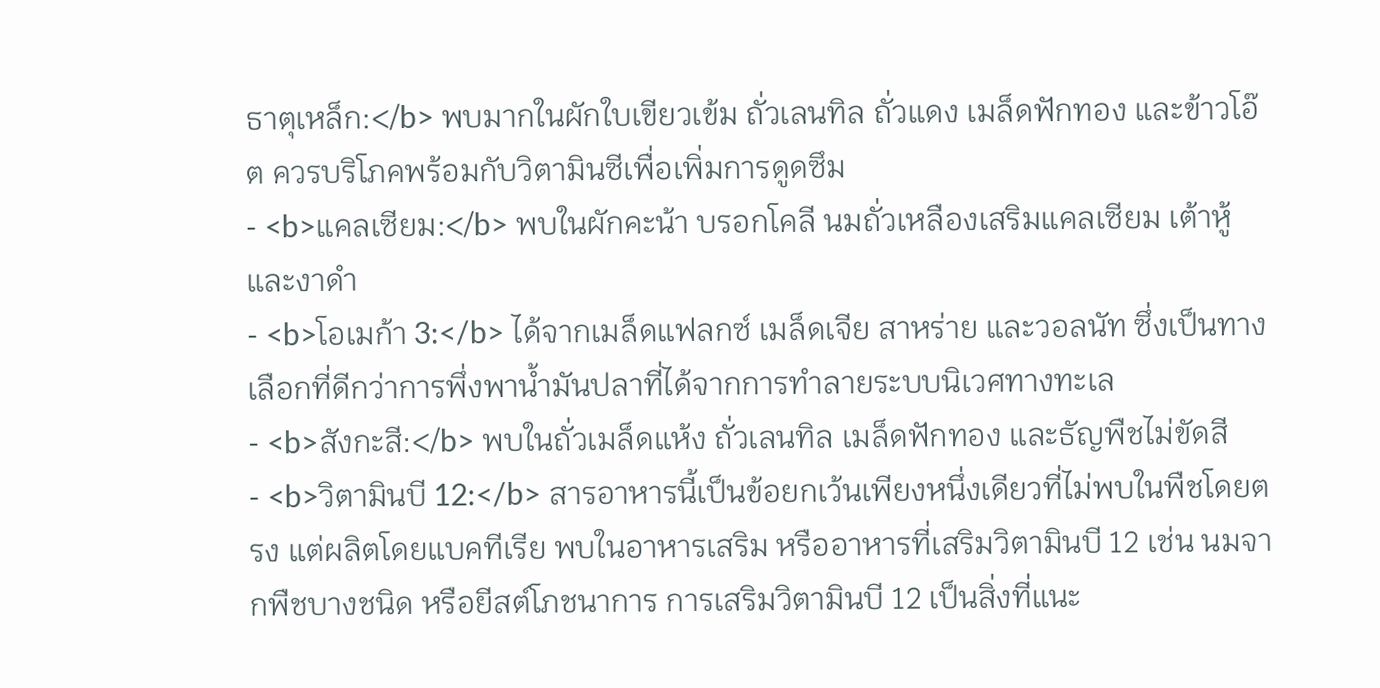ธาตุเหล็ก:</b> พบมากในผักใบเขียวเข้ม ถั่วเลนทิล ถั่วแดง เมล็ดฟักทอง และข้าวโอ๊ต ควรบริโภคพร้อมกับวิตามินซีเพื่อเพิ่มการดูดซึม
- <b>แคลเซียม:</b> พบในผักคะน้า บรอกโคลี นมถั่วเหลืองเสริมแคลเซียม เต้าหู้ และงาดำ
- <b>โอเมก้า 3:</b> ได้จากเมล็ดแฟลกซ์ เมล็ดเจีย สาหร่าย และวอลนัท ซึ่งเป็นทางเลือกที่ดีกว่าการพึ่งพาน้ำมันปลาที่ได้จากการทำลายระบบนิเวศทางทะเล
- <b>สังกะสี:</b> พบในถั่วเมล็ดแห้ง ถั่วเลนทิล เมล็ดฟักทอง และธัญพืชไม่ขัดสี
- <b>วิตามินบี 12:</b> สารอาหารนี้เป็นข้อยกเว้นเพียงหนึ่งเดียวที่ไม่พบในพืชโดยตรง แต่ผลิตโดยแบคทีเรีย พบในอาหารเสริม หรืออาหารที่เสริมวิตามินบี 12 เช่น นมจากพืชบางชนิด หรือยีสต์โภชนาการ การเสริมวิตามินบี 12 เป็นสิ่งที่แนะ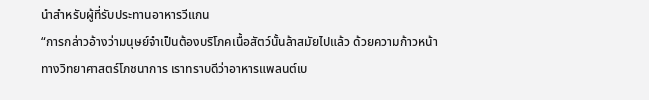นำสำหรับผู้ที่รับประทานอาหารวีแกน
“การกล่าวอ้างว่ามนุษย์จำเป็นต้องบริโภคเนื้อสัตว์นั้นล้าสมัยไปแล้ว ด้วยความก้าวหน้าทางวิทยาศาสตร์โภชนาการ เราทราบดีว่าอาหารแพลนต์เบ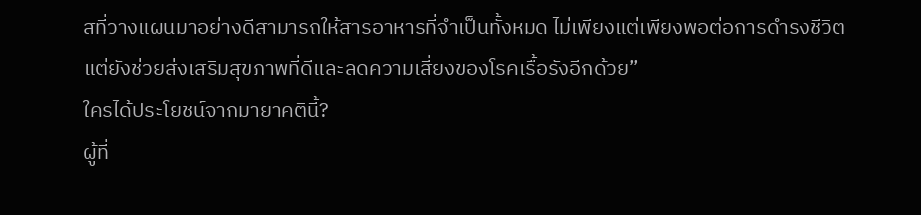สที่วางแผนมาอย่างดีสามารถให้สารอาหารที่จำเป็นทั้งหมด ไม่เพียงแต่เพียงพอต่อการดำรงชีวิต แต่ยังช่วยส่งเสริมสุขภาพที่ดีและลดความเสี่ยงของโรคเรื้อรังอีกด้วย”
ใครได้ประโยชน์จากมายาคตินี้?
ผู้ที่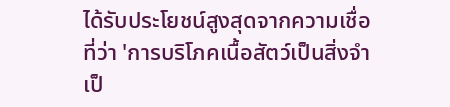ได้รับประโยชน์สูงสุดจากความเชื่อที่ว่า 'การบริโภคเนื้อสัตว์เป็นสิ่งจำเป็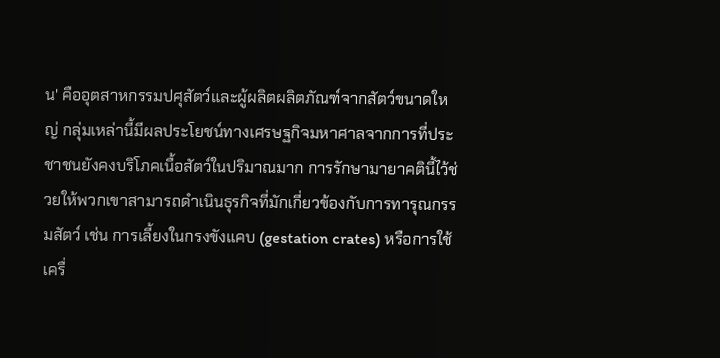น' คืออุตสาหกรรมปศุสัตว์และผู้ผลิตผลิตภัณฑ์จากสัตว์ขนาดใหญ่ กลุ่มเหล่านี้มีผลประโยชน์ทางเศรษฐกิจมหาศาลจากการที่ประชาชนยังคงบริโภคเนื้อสัตว์ในปริมาณมาก การรักษามายาคตินี้ไว้ช่วยให้พวกเขาสามารถดำเนินธุรกิจที่มักเกี่ยวข้องกับการทารุณกรรมสัตว์ เช่น การเลี้ยงในกรงขังแคบ (gestation crates) หรือการใช้เครื่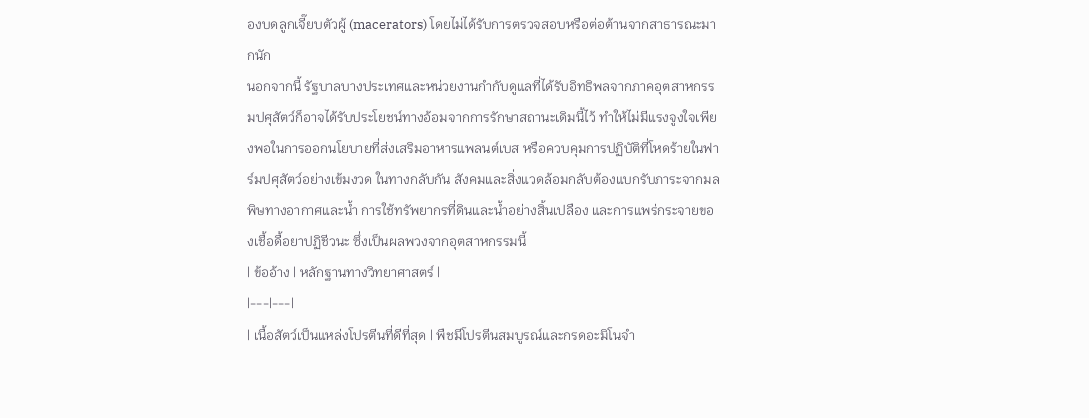องบดลูกเจี๊ยบตัวผู้ (macerators) โดยไม่ได้รับการตรวจสอบหรือต่อต้านจากสาธารณะมากนัก
นอกจากนี้ รัฐบาลบางประเทศและหน่วยงานกำกับดูแลที่ได้รับอิทธิพลจากภาคอุตสาหกรรมปศุสัตว์ก็อาจได้รับประโยชน์ทางอ้อมจากการรักษาสถานะเดิมนี้ไว้ ทำให้ไม่มีแรงจูงใจเพียงพอในการออกนโยบายที่ส่งเสริมอาหารแพลนต์เบส หรือควบคุมการปฏิบัติที่โหดร้ายในฟาร์มปศุสัตว์อย่างเข้มงวด ในทางกลับกัน สังคมและสิ่งแวดล้อมกลับต้องแบกรับภาระจากมลพิษทางอากาศและน้ำ การใช้ทรัพยากรที่ดินและน้ำอย่างสิ้นเปลือง และการแพร่กระจายของเชื้อดื้อยาปฏิชีวนะ ซึ่งเป็นผลพวงจากอุตสาหกรรมนี้
| ข้ออ้าง | หลักฐานทางวิทยาศาสตร์ |
|---|---|
| เนื้อสัตว์เป็นแหล่งโปรตีนที่ดีที่สุด | พืชมีโปรตีนสมบูรณ์และกรดอะมิโนจำ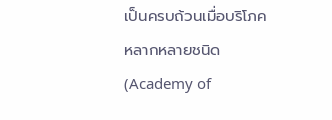เป็นครบถ้วนเมื่อบริโภคหลากหลายชนิด (Academy of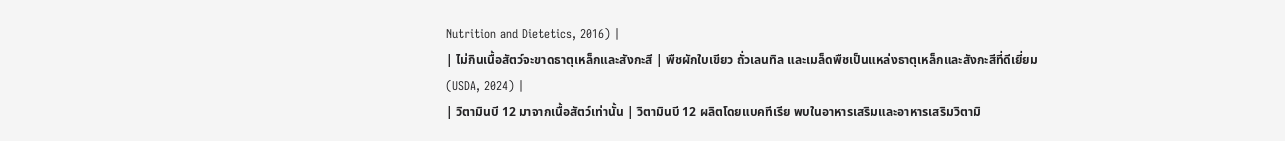Nutrition and Dietetics, 2016) |
| ไม่กินเนื้อสัตว์จะขาดธาตุเหล็กและสังกะสี | พืชผักใบเขียว ถั่วเลนทิล และเมล็ดพืชเป็นแหล่งธาตุเหล็กและสังกะสีที่ดีเยี่ยม (USDA, 2024) |
| วิตามินบี 12 มาจากเนื้อสัตว์เท่านั้น | วิตามินบี 12 ผลิตโดยแบคทีเรีย พบในอาหารเสริมและอาหารเสริมวิตามิ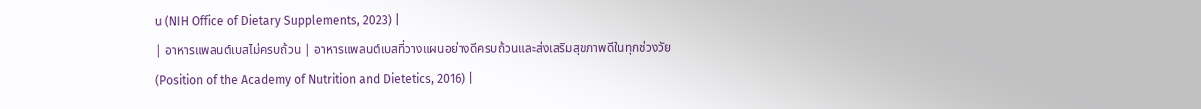น (NIH Office of Dietary Supplements, 2023) |
| อาหารแพลนต์เบสไม่ครบถ้วน | อาหารแพลนต์เบสที่วางแผนอย่างดีครบถ้วนและส่งเสริมสุขภาพดีในทุกช่วงวัย (Position of the Academy of Nutrition and Dietetics, 2016) |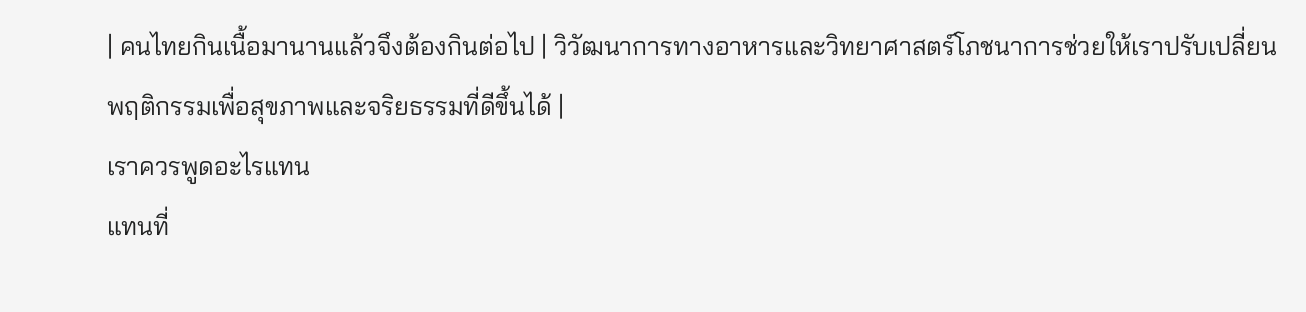| คนไทยกินเนื้อมานานแล้วจึงต้องกินต่อไป | วิวัฒนาการทางอาหารและวิทยาศาสตร์โภชนาการช่วยให้เราปรับเปลี่ยนพฤติกรรมเพื่อสุขภาพและจริยธรรมที่ดีขึ้นได้ |
เราควรพูดอะไรแทน
แทนที่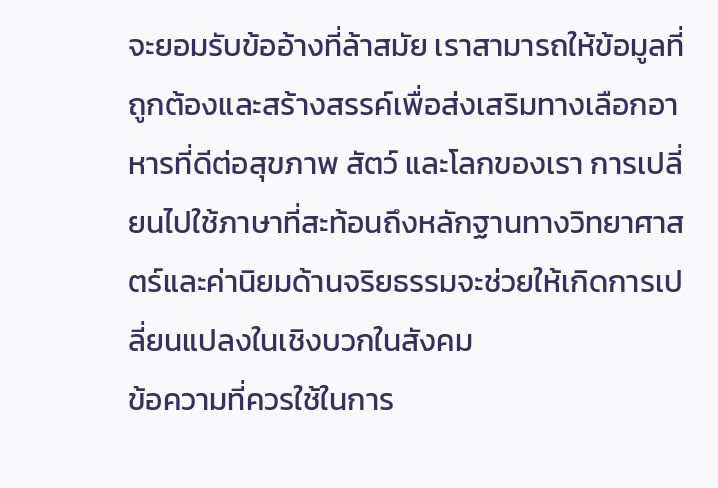จะยอมรับข้ออ้างที่ล้าสมัย เราสามารถให้ข้อมูลที่ถูกต้องและสร้างสรรค์เพื่อส่งเสริมทางเลือกอาหารที่ดีต่อสุขภาพ สัตว์ และโลกของเรา การเปลี่ยนไปใช้ภาษาที่สะท้อนถึงหลักฐานทางวิทยาศาสตร์และค่านิยมด้านจริยธรรมจะช่วยให้เกิดการเปลี่ยนแปลงในเชิงบวกในสังคม
ข้อความที่ควรใช้ในการ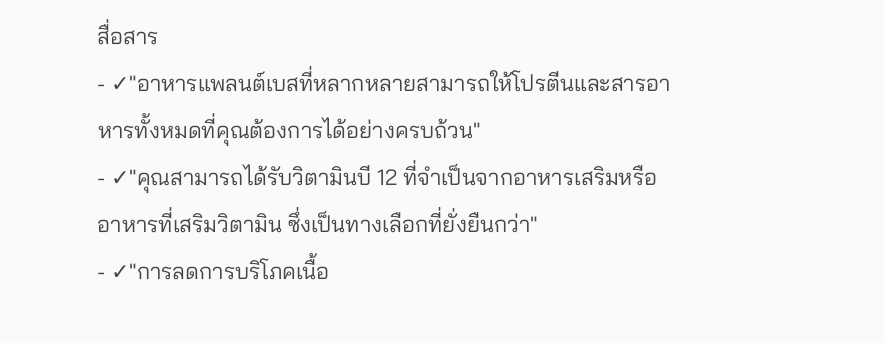สื่อสาร
- ✓"อาหารแพลนต์เบสที่หลากหลายสามารถให้โปรตีนและสารอาหารทั้งหมดที่คุณต้องการได้อย่างครบถ้วน"
- ✓"คุณสามารถได้รับวิตามินบี 12 ที่จำเป็นจากอาหารเสริมหรืออาหารที่เสริมวิตามิน ซึ่งเป็นทางเลือกที่ยั่งยืนกว่า"
- ✓"การลดการบริโภคเนื้อ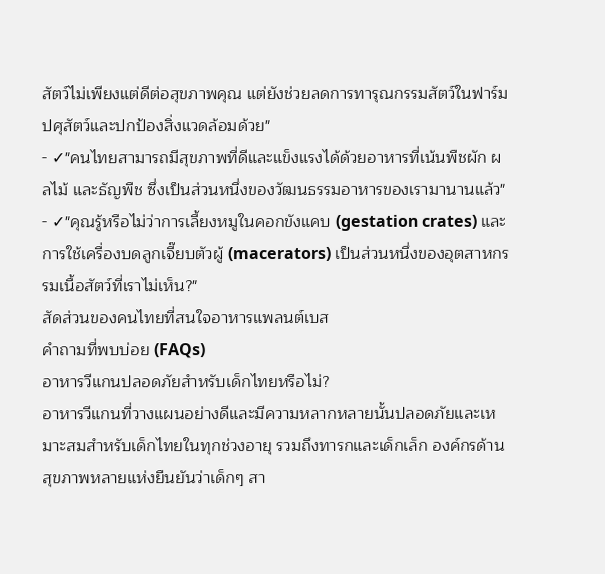สัตว์ไม่เพียงแต่ดีต่อสุขภาพคุณ แต่ยังช่วยลดการทารุณกรรมสัตว์ในฟาร์มปศุสัตว์และปกป้องสิ่งแวดล้อมด้วย"
- ✓"คนไทยสามารถมีสุขภาพที่ดีและแข็งแรงได้ด้วยอาหารที่เน้นพืชผัก ผลไม้ และธัญพืช ซึ่งเป็นส่วนหนึ่งของวัฒนธรรมอาหารของเรามานานแล้ว"
- ✓"คุณรู้หรือไม่ว่าการเลี้ยงหมูในคอกขังแคบ (gestation crates) และการใช้เครื่องบดลูกเจี๊ยบตัวผู้ (macerators) เป็นส่วนหนึ่งของอุตสาหกรรมเนื้อสัตว์ที่เราไม่เห็น?"
สัดส่วนของคนไทยที่สนใจอาหารแพลนต์เบส
คำถามที่พบบ่อย (FAQs)
อาหารวีแกนปลอดภัยสำหรับเด็กไทยหรือไม่?
อาหารวีแกนที่วางแผนอย่างดีและมีความหลากหลายนั้นปลอดภัยและเหมาะสมสำหรับเด็กไทยในทุกช่วงอายุ รวมถึงทารกและเด็กเล็ก องค์กรด้านสุขภาพหลายแห่งยืนยันว่าเด็กๆ สา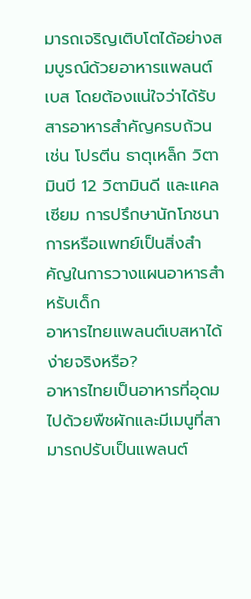มารถเจริญเติบโตได้อย่างสมบูรณ์ด้วยอาหารแพลนต์เบส โดยต้องแน่ใจว่าได้รับสารอาหารสำคัญครบถ้วน เช่น โปรตีน ธาตุเหล็ก วิตามินบี 12 วิตามินดี และแคลเซียม การปรึกษานักโภชนาการหรือแพทย์เป็นสิ่งสำคัญในการวางแผนอาหารสำหรับเด็ก
อาหารไทยแพลนต์เบสหาได้ง่ายจริงหรือ?
อาหารไทยเป็นอาหารที่อุดมไปด้วยพืชผักและมีเมนูที่สามารถปรับเป็นแพลนต์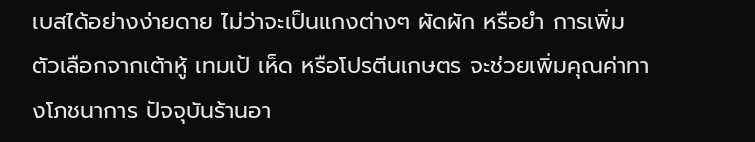เบสได้อย่างง่ายดาย ไม่ว่าจะเป็นแกงต่างๆ ผัดผัก หรือยำ การเพิ่มตัวเลือกจากเต้าหู้ เทมเป้ เห็ด หรือโปรตีนเกษตร จะช่วยเพิ่มคุณค่าทางโภชนาการ ปัจจุบันร้านอา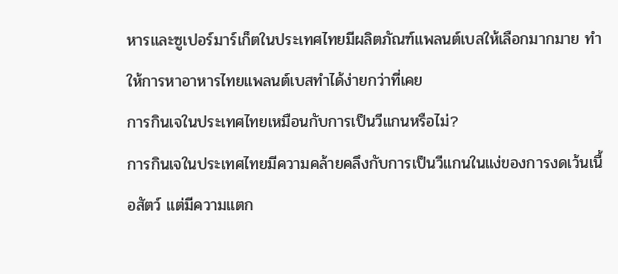หารและซูเปอร์มาร์เก็ตในประเทศไทยมีผลิตภัณฑ์แพลนต์เบสให้เลือกมากมาย ทำให้การหาอาหารไทยแพลนต์เบสทำได้ง่ายกว่าที่เคย
การกินเจในประเทศไทยเหมือนกับการเป็นวีแกนหรือไม่?
การกินเจในประเทศไทยมีความคล้ายคลึงกับการเป็นวีแกนในแง่ของการงดเว้นเนื้อสัตว์ แต่มีความแตก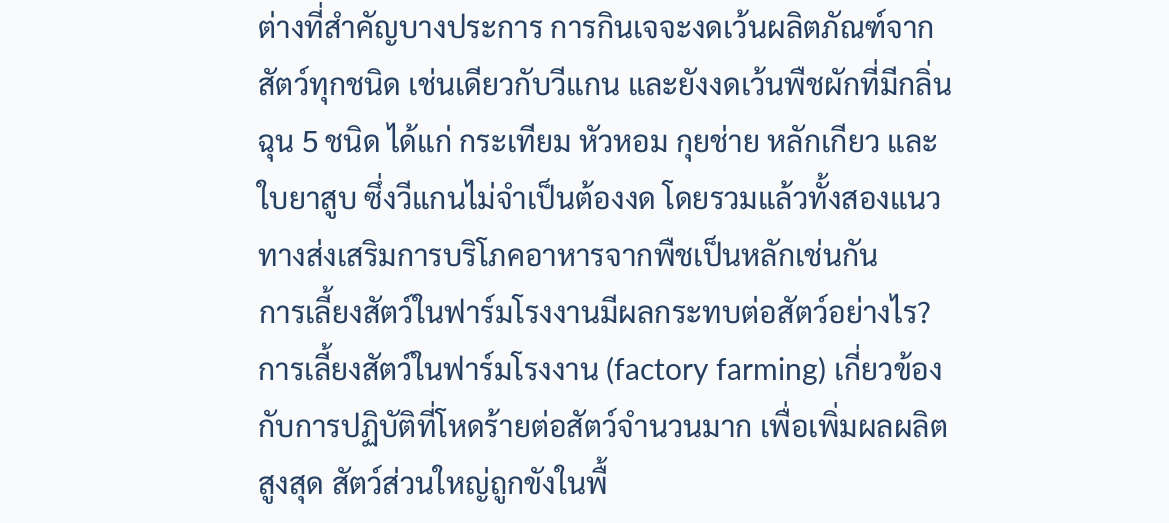ต่างที่สำคัญบางประการ การกินเจจะงดเว้นผลิตภัณฑ์จากสัตว์ทุกชนิด เช่นเดียวกับวีแกน และยังงดเว้นพืชผักที่มีกลิ่นฉุน 5 ชนิด ได้แก่ กระเทียม หัวหอม กุยช่าย หลักเกียว และใบยาสูบ ซึ่งวีแกนไม่จำเป็นต้องงด โดยรวมแล้วทั้งสองแนวทางส่งเสริมการบริโภคอาหารจากพืชเป็นหลักเช่นกัน
การเลี้ยงสัตว์ในฟาร์มโรงงานมีผลกระทบต่อสัตว์อย่างไร?
การเลี้ยงสัตว์ในฟาร์มโรงงาน (factory farming) เกี่ยวข้องกับการปฏิบัติที่โหดร้ายต่อสัตว์จำนวนมาก เพื่อเพิ่มผลผลิตสูงสุด สัตว์ส่วนใหญ่ถูกขังในพื้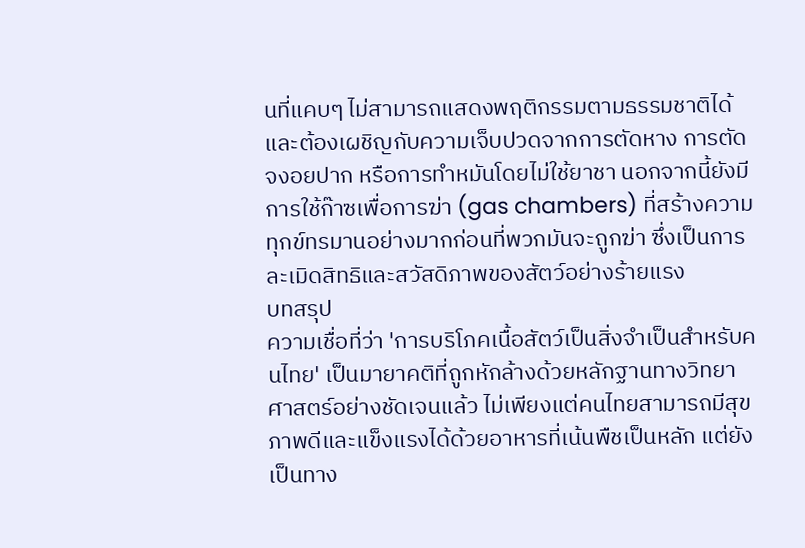นที่แคบๆ ไม่สามารถแสดงพฤติกรรมตามธรรมชาติได้ และต้องเผชิญกับความเจ็บปวดจากการตัดหาง การตัดจงอยปาก หรือการทำหมันโดยไม่ใช้ยาชา นอกจากนี้ยังมีการใช้ก๊าซเพื่อการฆ่า (gas chambers) ที่สร้างความทุกข์ทรมานอย่างมากก่อนที่พวกมันจะถูกฆ่า ซึ่งเป็นการละเมิดสิทธิและสวัสดิภาพของสัตว์อย่างร้ายแรง
บทสรุป
ความเชื่อที่ว่า 'การบริโภคเนื้อสัตว์เป็นสิ่งจำเป็นสำหรับคนไทย' เป็นมายาคติที่ถูกหักล้างด้วยหลักฐานทางวิทยาศาสตร์อย่างชัดเจนแล้ว ไม่เพียงแต่คนไทยสามารถมีสุขภาพดีและแข็งแรงได้ด้วยอาหารที่เน้นพืชเป็นหลัก แต่ยังเป็นทาง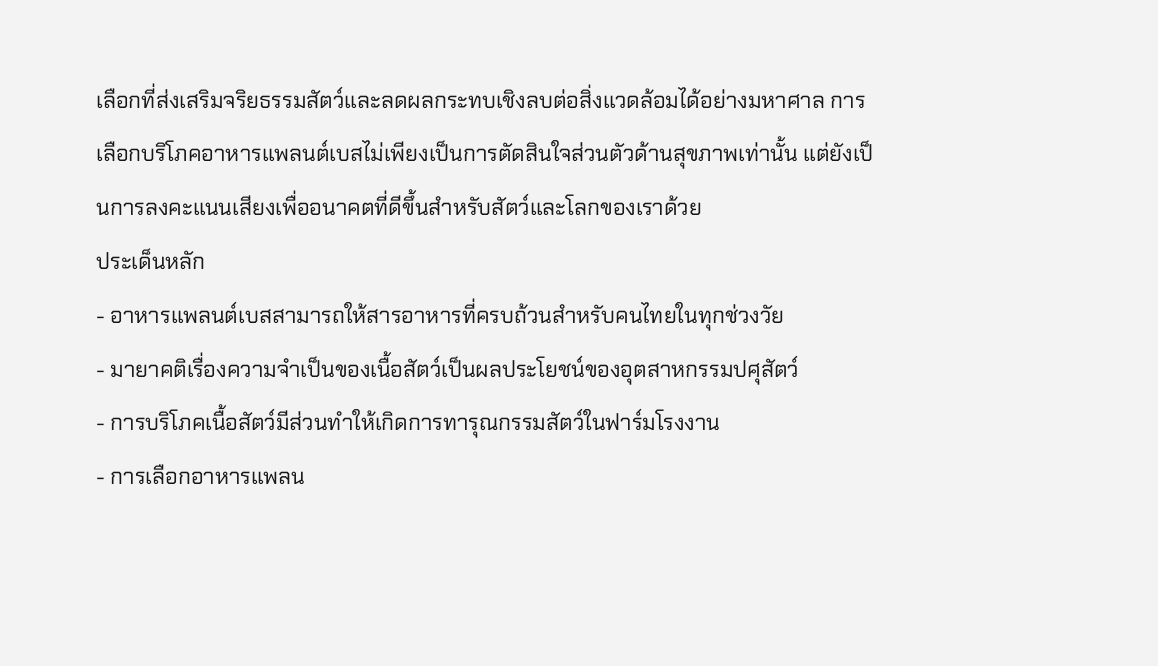เลือกที่ส่งเสริมจริยธรรมสัตว์และลดผลกระทบเชิงลบต่อสิ่งแวดล้อมได้อย่างมหาศาล การเลือกบริโภคอาหารแพลนต์เบสไม่เพียงเป็นการตัดสินใจส่วนตัวด้านสุขภาพเท่านั้น แต่ยังเป็นการลงคะแนนเสียงเพื่ออนาคตที่ดีขึ้นสำหรับสัตว์และโลกของเราด้วย
ประเด็นหลัก
- อาหารแพลนต์เบสสามารถให้สารอาหารที่ครบถ้วนสำหรับคนไทยในทุกช่วงวัย
- มายาคติเรื่องความจำเป็นของเนื้อสัตว์เป็นผลประโยชน์ของอุตสาหกรรมปศุสัตว์
- การบริโภคเนื้อสัตว์มีส่วนทำให้เกิดการทารุณกรรมสัตว์ในฟาร์มโรงงาน
- การเลือกอาหารแพลน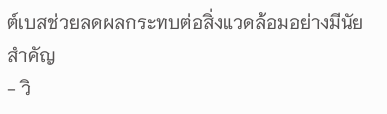ต์เบสช่วยลดผลกระทบต่อสิ่งแวดล้อมอย่างมีนัยสำคัญ
- วิ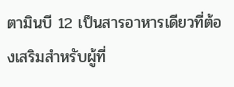ตามินบี 12 เป็นสารอาหารเดียวที่ต้องเสริมสำหรับผู้ที่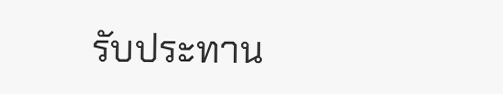รับประทาน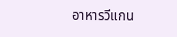อาหารวีแกน